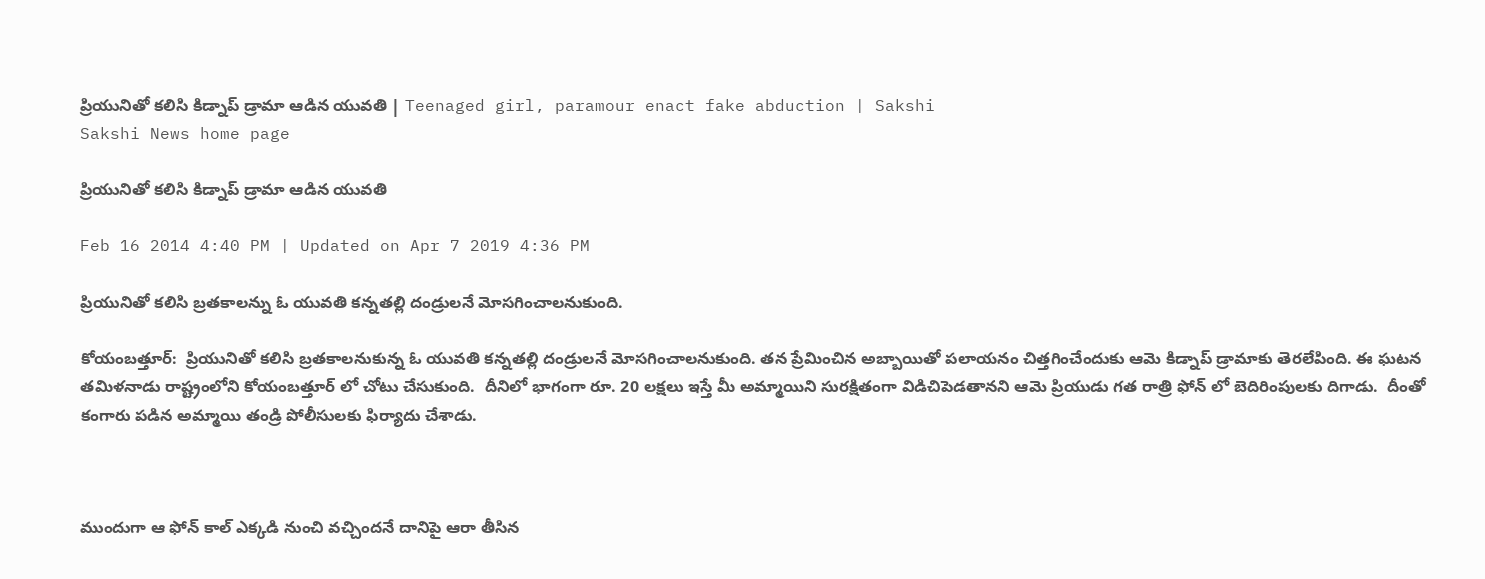ప్రియునితో కలిసి కిడ్నాప్ డ్రామా ఆడిన యువతి | Teenaged girl, paramour enact fake abduction | Sakshi
Sakshi News home page

ప్రియునితో కలిసి కిడ్నాప్ డ్రామా ఆడిన యువతి

Feb 16 2014 4:40 PM | Updated on Apr 7 2019 4:36 PM

ప్రియునితో కలిసి బ్రతకాలన్ను ఓ యువతి కన్నతల్లి దండ్రులనే మోసగించాలనుకుంది.

కోయంబత్తూర్:  ప్రియునితో కలిసి బ్రతకాలనుకున్న ఓ యువతి కన్నతల్లి దండ్రులనే మోసగించాలనుకుంది. తన ప్రేమించిన అబ్బాయితో పలాయనం చిత్తగించేందుకు ఆమె కిడ్నాప్ డ్రామాకు తెరలేపింది. ఈ ఘటన తమిళనాడు రాష్ట్రంలోని కోయంబత్తూర్ లో చోటు చేసుకుంది.  దీనిలో భాగంగా రూ. 20 లక్షలు ఇస్తే మీ అమ్మాయిని సురక్షితంగా విడిచిపెడతానని ఆమె ప్రియుడు గత రాత్రి ఫోన్ లో బెదిరింపులకు దిగాడు.  దీంతో కంగారు పడిన అమ్మాయి తండ్రి పోలీసులకు ఫిర్యాదు చేశాడు.



ముందుగా ఆ ఫోన్ కాల్ ఎక్కడి నుంచి వచ్చిందనే దానిపై ఆరా తీసిన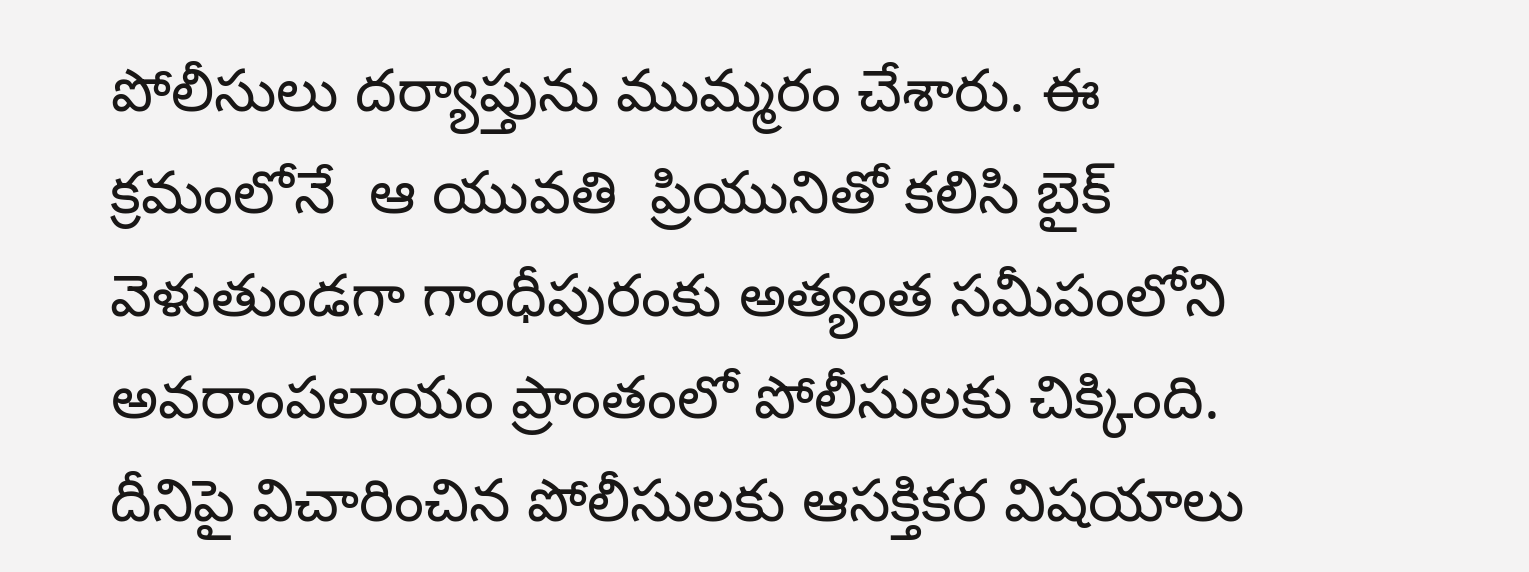పోలీసులు దర్యాప్తును ముమ్మరం చేశారు. ఈ క్రమంలోనే  ఆ యువతి  ప్రియునితో కలిసి బైక్ వెళుతుండగా గాంధీపురంకు అత్యంత సమీపంలోని అవరాంపలాయం ప్రాంతంలో పోలీసులకు చిక్కింది. దీనిపై విచారించిన పోలీసులకు ఆసక్తికర విషయాలు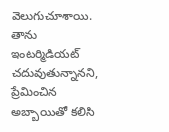వెలుగుచూశాయి. తాను ఇంటర్మిడియట్ చదువుతున్నానని,  ప్రేమించిన అబ్బాయితో కలిసి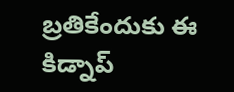బ్రతికేందుకు ఈ కిడ్నాప్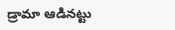డ్రామా ఆడినట్టు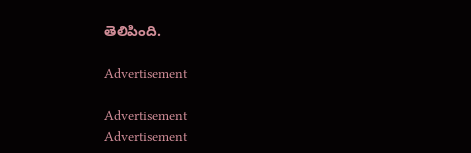తెలిపింది.

Advertisement

Advertisement
Advertisement